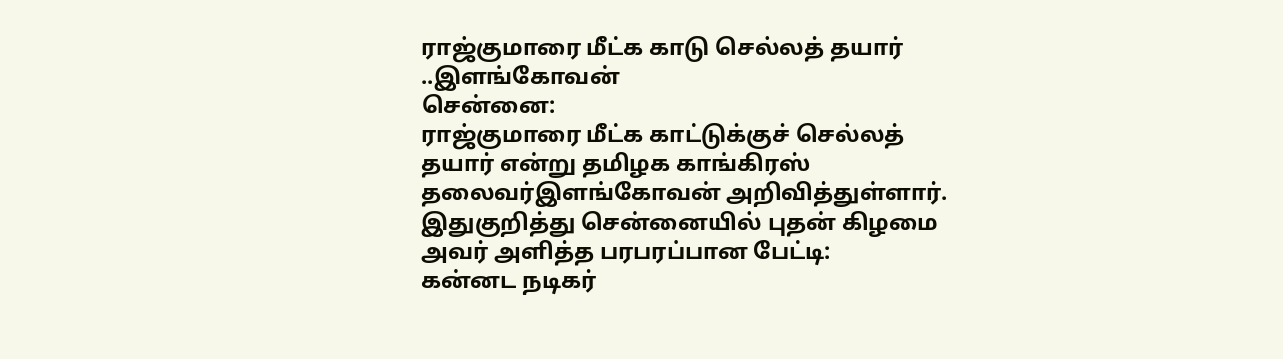ராஜ்குமாரை மீட்க காடு செல்லத் தயார் ..இளங்கோவன்
சென்னை:
ராஜ்குமாரை மீட்க காட்டுக்குச் செல்லத் தயார் என்று தமிழக காங்கிரஸ் தலைவர்இளங்கோவன் அறிவித்துள்ளார்.
இதுகுறித்து சென்னையில் புதன் கிழமை அவர் அளித்த பரபரப்பான பேட்டி:
கன்னட நடிகர்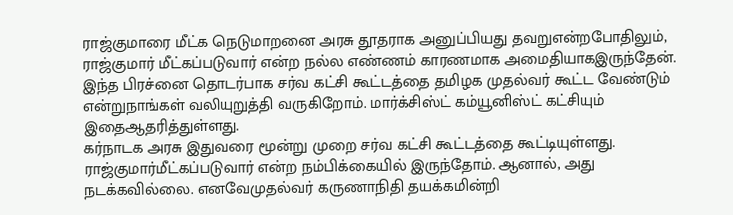ராஜ்குமாரை மீட்க நெடுமாறனை அரசு தூதராக அனுப்பியது தவறுஎன்றபோதிலும், ராஜ்குமார் மீட்கப்படுவார் என்ற நல்ல எண்ணம் காரணமாக அமைதியாகஇருந்தேன்.
இந்த பிரச்னை தொடர்பாக சர்வ கட்சி கூட்டத்தை தமிழக முதல்வர் கூட்ட வேண்டும் என்றுநாங்கள் வலியுறுத்தி வருகிறோம். மார்க்சிஸ்ட் கம்யூனிஸ்ட் கட்சியும் இதைஆதரித்துள்ளது.
கர்நாடக அரசு இதுவரை மூன்று முறை சர்வ கட்சி கூட்டத்தை கூட்டியுள்ளது. ராஜ்குமார்மீட்கப்படுவார் என்ற நம்பிக்கையில் இருந்தோம். ஆனால், அது நடக்கவில்லை. எனவேமுதல்வர் கருணாநிதி தயக்கமின்றி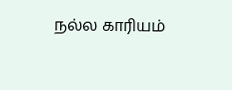நல்ல காரியம்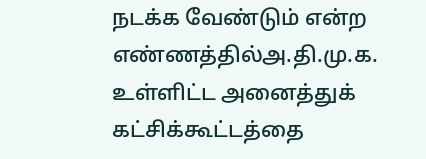நடக்க வேண்டும் என்ற எண்ணத்தில்அ.தி.மு.க. உள்ளிட்ட அனைத்துக் கட்சிக்கூட்டத்தை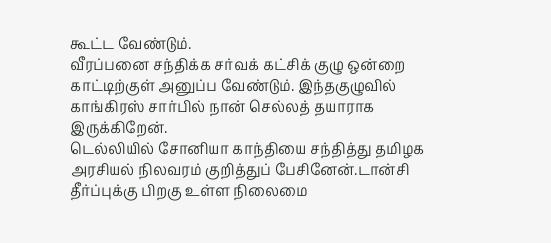கூட்ட வேண்டும்.
வீரப்பனை சந்திக்க சர்வக் கட்சிக் குழு ஒன்றை காட்டிற்குள் அனுப்ப வேண்டும். இந்தகுழுவில் காங்கிரஸ் சார்பில் நான் செல்லத் தயாராக இருக்கிறேன்.
டெல்லியில் சோனியா காந்தியை சந்தித்து தமிழக அரசியல் நிலவரம் குறித்துப் பேசினேன்.டான்சி தீர்ப்புக்கு பிறகு உள்ள நிலைமை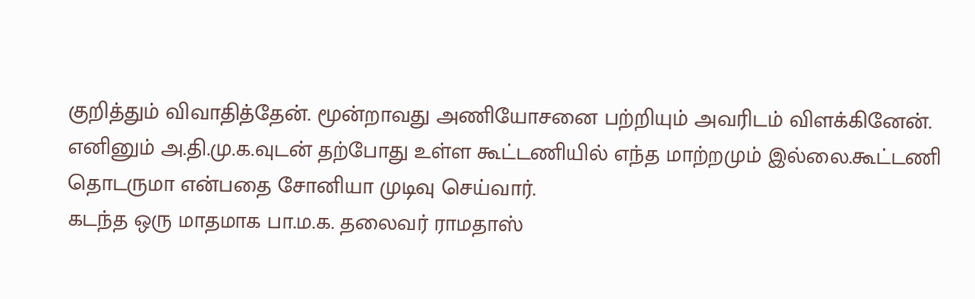குறித்தும் விவாதித்தேன். மூன்றாவது அணியோசனை பற்றியும் அவரிடம் விளக்கினேன்.
எனினும் அ.தி.மு.க.வுடன் தற்போது உள்ள கூட்டணியில் எந்த மாற்றமும் இல்லை.கூட்டணி தொடருமா என்பதை சோனியா முடிவு செய்வார்.
கடந்த ஒரு மாதமாக பா.ம.க. தலைவர் ராமதாஸ்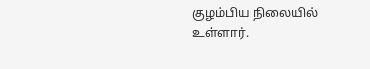குழம்பிய நிலையில் உள்ளார்.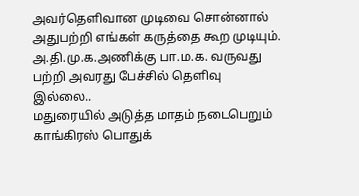அவர்தெளிவான முடிவை சொன்னால் அதுபற்றி எங்கள் கருத்தை கூற முடியும். அ.தி.மு.க.அணிக்கு பா.ம.க. வருவது பற்றி அவரது பேச்சில் தெளிவு இல்லை..
மதுரையில் அடுத்த மாதம் நடைபெறும் காங்கிரஸ் பொதுக்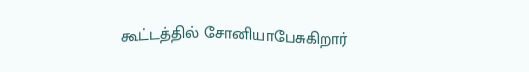கூட்டத்தில் சோனியாபேசுகிறார்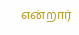என்றார்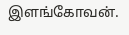இளங்கோவன்.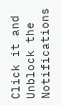Click it and Unblock the Notifications